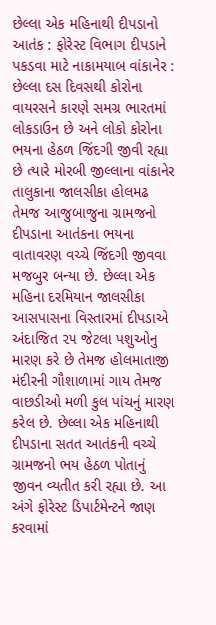છેલ્લા એક મહિનાથી દીપડાનો આતંક : ફોરેસ્ટ વિભાગ દીપડાને પકડવા માટે નાકામયાબ વાંકાનેર : છેલ્લા દસ દિવસથી કોરોના વાયરસને કારણે સમગ્ર ભારતમાં લોકડાઉન છે અને લોકો કોરોના ભયના હેઠળ જિંદગી જીવી રહ્યા છે ત્યારે મોરબી જીલ્લાના વાંકાનેર તાલુકાના જાલસીકા હોલમઢ તેમજ આજુબાજુના ગ્રામજનો દીપડાના આતંકના ભયના વાતાવરણ વચ્ચે જિંદગી જીવવા મજબુર બન્યા છે. છેલ્લા એક મહિના દરમિયાન જાલસીકા આસપાસના વિસ્તારમાં દીપડાએ અંદાજિત ૨૫ જેટલા પશુઓનુ મારણ કરે છે તેમજ હોલમાતાજી મંદીરની ગૌશાળામાં ગાય તેમજ વાછડીઓ મળી કુલ પાંચનું મારણ કરેલ છે. છેલ્લા એક મહિનાથી દીપડાના સતત આતંકની વચ્ચે ગ્રામજનો ભય હેઠળ પોતાનું જીવન વ્યતીત કરી રહ્યા છે. આ અંગે ફોરેસ્ટ ડિપાર્ટમેન્ટને જાણ કરવામાં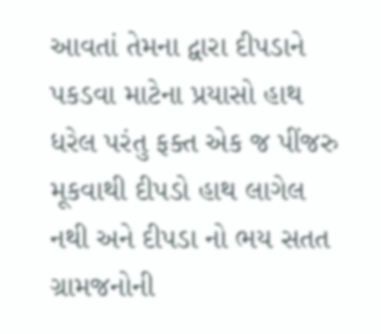આવતાં તેમના દ્વારા દીપડાને પકડવા માટેના પ્રયાસો હાથ ધરેલ પરંતુ ફક્ત એક જ પીંજરુ મૂકવાથી દીપડો હાથ લાગેલ નથી અને દીપડા નો ભય સતત ગ્રામજનોની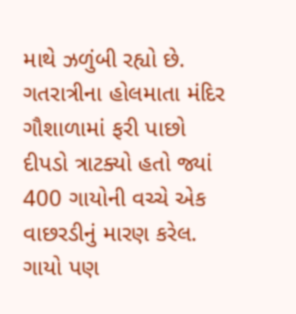માથે ઝળુંબી રહ્યો છે. ગતરાત્રીના હોલમાતા મંદિર ગૌશાળામાં ફરી પાછો દીપડો ત્રાટક્યો હતો જ્યાં 400 ગાયોની વચ્ચે એક વાછરડીનું મારણ કરેલ. ગાયો પણ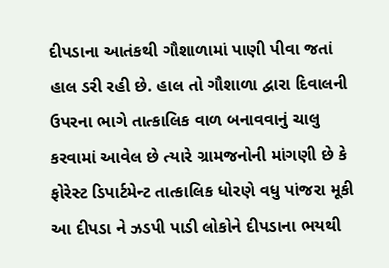દીપડાના આતંકથી ગૌશાળામાં પાણી પીવા જતાં હાલ ડરી રહી છે. હાલ તો ગૌશાળા દ્વારા દિવાલની ઉપરના ભાગે તાત્કાલિક વાળ બનાવવાનું ચાલુ કરવામાં આવેલ છે ત્યારે ગ્રામજનોની માંગણી છે કે ફોરેસ્ટ ડિપાર્ટમેન્ટ તાત્કાલિક ધોરણે વધુ પાંજરા મૂકી આ દીપડા ને ઝડપી પાડી લોકોને દીપડાના ભયથી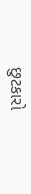છુટકારો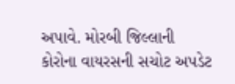અપાવે. મોરબી જિલ્લાની કોરોના વાયરસની સચોટ અપડેટ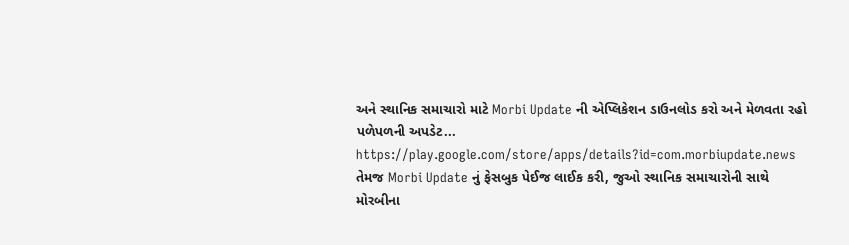અને સ્થાનિક સમાચારો માટે Morbi Update ની એપ્લિકેશન ડાઉનલોડ કરો અને મેળવતા રહો પળેપળની અપડેટ... https://play.google.com/store/apps/details?id=com.morbiupdate.news તેમજ Morbi Update નું ફેસબુક પેઈજ લાઈક કરી, જુઓ સ્થાનિક સમાચારોની સાથે મોરબીના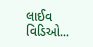લાઈવ વિડિઓ...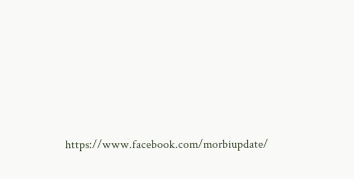https://www.facebook.com/morbiupdate/